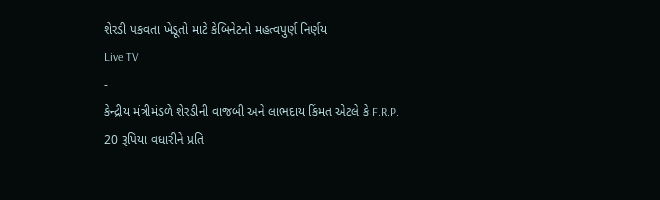શેરડી પકવતા ખેડૂતો માટે કેબિનેટનો મહત્વપુર્ણ નિર્ણય
Live TV
-
કેન્દ્રીય મંત્રીમંડળે શેરડીની વાજબી અને લાભદાય કિંમત એટલે કે F.R.P. 20 રૂપિયા વધારીને પ્રતિ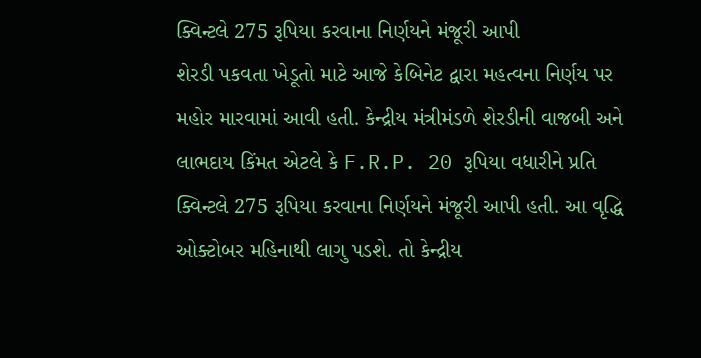ક્વિન્ટલે 275 રૂપિયા કરવાના નિર્ણયને મંજૂરી આપી
શેરડી પકવતા ખેડૂતો માટે આજે કેબિનેટ દ્વારા મહત્વના નિર્ણય પર મહોર મારવામાં આવી હતી. કેન્દ્રીય મંત્રીમંડળે શેરડીની વાજબી અને લાભદાય કિંમત એટલે કે F.R.P. 20 રૂપિયા વધારીને પ્રતિ ક્વિન્ટલે 275 રૂપિયા કરવાના નિર્ણયને મંજૂરી આપી હતી. આ વૃદ્ધિ ઓક્ટોબર મહિનાથી લાગુ પડશે. તો કેન્દ્રીય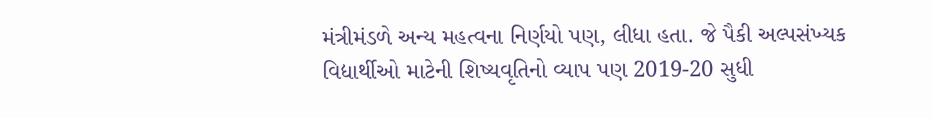મંત્રીમંડળે અન્ય મહત્વના નિર્ણયો પણ, લીધા હતા. જે પૈકી અલ્પસંખ્યક વિદ્યાર્થીઓ માટેની શિષ્યવૃતિનો વ્યાપ પણ 2019-20 સુધી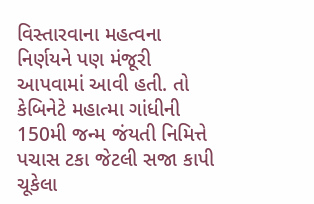વિસ્તારવાના મહત્વના નિર્ણયને પણ મંજૂરી આપવામાં આવી હતી. તો કેબિનેટે મહાત્મા ગાંધીની 150મી જન્મ જંયતી નિમિત્તે પચાસ ટકા જેટલી સજા કાપી ચૂકેલા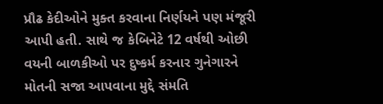પ્રૌઢ કેદીઓને મુક્ત કરવાના નિર્ણયને પણ મંજૂરી આપી હતી. સાથે જ કેબિનેટે 12 વર્ષથી ઓછી વયની બાળકીઓ પર દુષ્કર્મ કરનાર ગુનેગારને મોતની સજા આપવાના મુદ્દે સંમતિ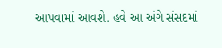આપવામાં આવશે. હવે આ અંગે સંસદમાં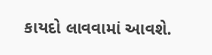કાયદો લાવવામાં આવશે.